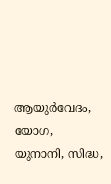ആയുർവേദം, യോഗ, യുനാനി, സിദ്ധ,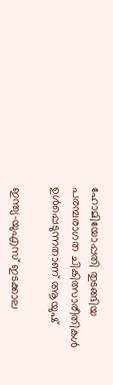ഹോമിയോപ്പതി തുടങ്ങിയ പരമ്പരാഗത ചികിത്സാരീതികൾ ഉൾപ്പെടുന്നതാണ് ആയുഷ്

ഇന്ത്യ-യുഎസ് ഇടക്കാല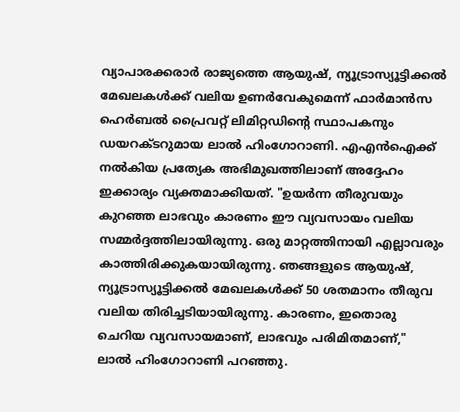വ്യാപാരക്കരാർ രാജ്യത്തെ ആയുഷ്, ന്യൂട്രാസ്യൂട്ടിക്കൽ മേഖലകൾക്ക് വലിയ ഉണർവേകുമെന്ന് ഫാർമാൻസ ഹെർബൽ പ്രൈവറ്റ് ലിമിറ്റഡിന്റെ സ്ഥാപകനും ഡയറക്ടറുമായ ലാൽ ഹിംഗോറാണി. എഎൻഐക്ക് നൽകിയ പ്രത്യേക അഭിമുഖത്തിലാണ് അദ്ദേഹം ഇക്കാര്യം വ്യക്തമാക്കിയത്. "ഉയർന്ന തീരുവയും കുറഞ്ഞ ലാഭവും കാരണം ഈ വ്യവസായം വലിയ സമ്മർദ്ദത്തിലായിരുന്നു. ഒരു മാറ്റത്തിനായി എല്ലാവരും കാത്തിരിക്കുകയായിരുന്നു. ഞങ്ങളുടെ ആയുഷ്, ന്യൂട്രാസ്യൂട്ടിക്കൽ മേഖലകൾക്ക് 50 ശതമാനം തീരുവ വലിയ തിരിച്ചടിയായിരുന്നു. കാരണം, ഇതൊരു ചെറിയ വ്യവസായമാണ്, ലാഭവും പരിമിതമാണ്," ലാൽ ഹിംഗോറാണി പറഞ്ഞു.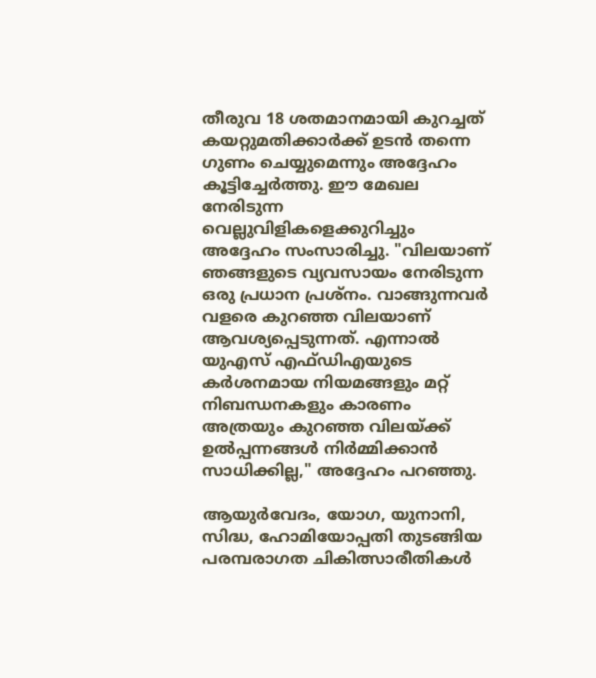തീരുവ 18 ശതമാനമായി കുറച്ചത് കയറ്റുമതിക്കാർക്ക് ഉടൻ തന്നെ ഗുണം ചെയ്യുമെന്നും അദ്ദേഹം കൂട്ടിച്ചേർത്തു. ഈ മേഖല നേരിടുന്ന വെല്ലുവിളികളെക്കുറിച്ചും അദ്ദേഹം സംസാരിച്ചു. "വിലയാണ് ഞങ്ങളുടെ വ്യവസായം നേരിടുന്ന ഒരു പ്രധാന പ്രശ്നം. വാങ്ങുന്നവർ വളരെ കുറഞ്ഞ വിലയാണ് ആവശ്യപ്പെടുന്നത്. എന്നാൽ യുഎസ് എഫ്ഡിഎയുടെ കർശനമായ നിയമങ്ങളും മറ്റ് നിബന്ധനകളും കാരണം അത്രയും കുറഞ്ഞ വിലയ്ക്ക് ഉൽപ്പന്നങ്ങൾ നിർമ്മിക്കാൻ സാധിക്കില്ല," അദ്ദേഹം പറഞ്ഞു.

ആയുർവേദം, യോഗ, യുനാനി, സിദ്ധ, ഹോമിയോപ്പതി തുടങ്ങിയ പരമ്പരാഗത ചികിത്സാരീതികൾ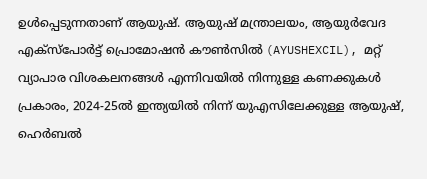ഉൾപ്പെടുന്നതാണ് ആയുഷ്. ആയുഷ് മന്ത്രാലയം, ആയുർവേദ എക്‌സ്‌പോർട്ട് പ്രൊമോഷൻ കൗൺസിൽ (AYUSHEXCIL), മറ്റ് വ്യാപാര വിശകലനങ്ങൾ എന്നിവയിൽ നിന്നുള്ള കണക്കുകൾ പ്രകാരം, 2024-25ൽ ഇന്ത്യയിൽ നിന്ന് യുഎസിലേക്കുള്ള ആയുഷ്, ഹെർബൽ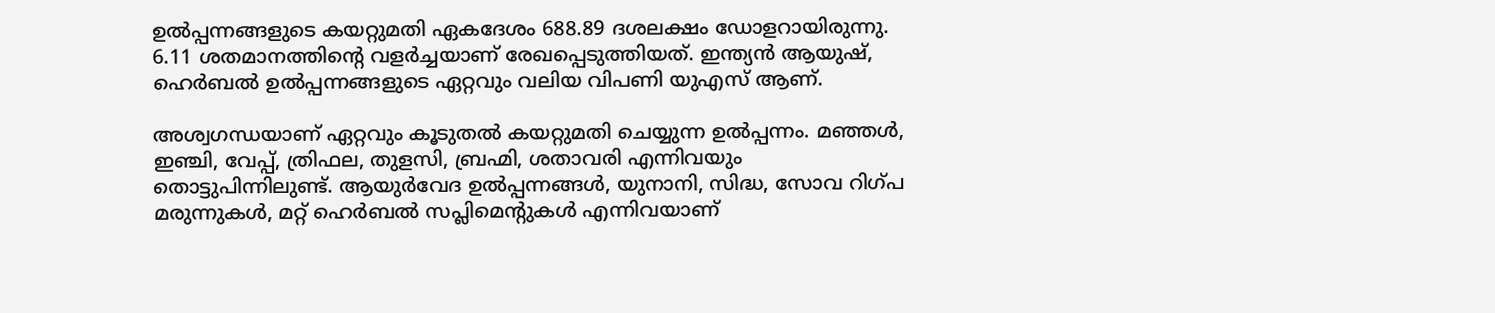ഉൽപ്പന്നങ്ങളുടെ കയറ്റുമതി ഏകദേശം 688.89 ദശലക്ഷം ഡോളറായിരുന്നു. 6.11 ശതമാനത്തിന്റെ വളർച്ചയാണ് രേഖപ്പെടുത്തിയത്. ഇന്ത്യൻ ആയുഷ്, ഹെർബൽ ഉൽപ്പന്നങ്ങളുടെ ഏറ്റവും വലിയ വിപണി യുഎസ് ആണ്.

അശ്വഗന്ധയാണ് ഏറ്റവും കൂടുതൽ കയറ്റുമതി ചെയ്യുന്ന ഉൽപ്പന്നം. മഞ്ഞൾ, ഇഞ്ചി, വേപ്പ്, ത്രിഫല, തുളസി, ബ്രഹ്മി, ശതാവരി എന്നിവയും തൊട്ടുപിന്നിലുണ്ട്. ആയുർവേദ ഉൽപ്പന്നങ്ങൾ, യുനാനി, സിദ്ധ, സോവ റിഗ്പ മരുന്നുകൾ, മറ്റ് ഹെർബൽ സപ്ലിമെന്റുകൾ എന്നിവയാണ്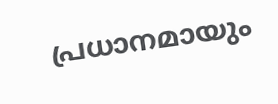പ്രധാനമായും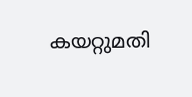കയറ്റുമതി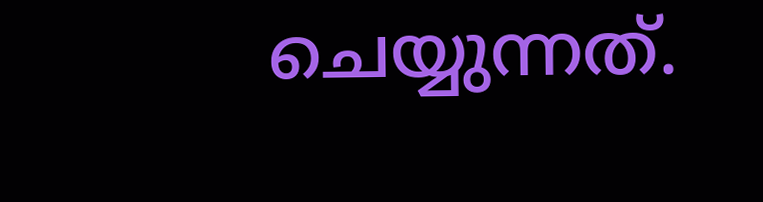ചെയ്യുന്നത്.